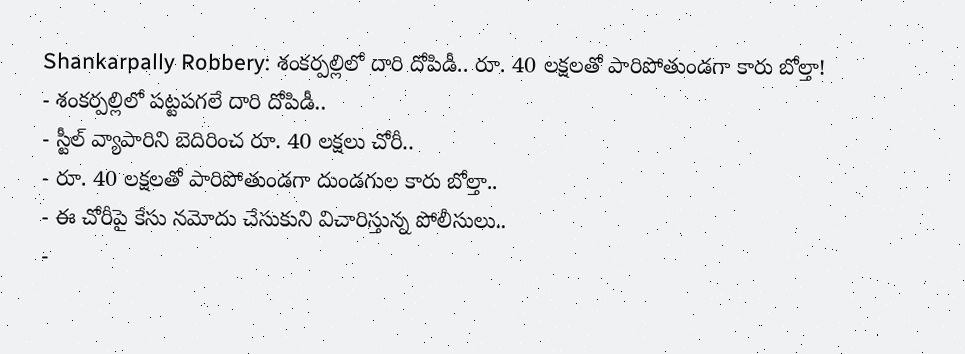Shankarpally Robbery: శంకర్పల్లిలో దారి దోపిడీ.. రూ. 40 లక్షలతో పారిపోతుండగా కారు బోల్తా!
- శంకర్పల్లిలో పట్టపగలే దారి దోపిడీ..
- స్టీల్ వ్యాపారిని బెదిరించ రూ. 40 లక్షలు చోరీ..
- రూ. 40 లక్షలతో పారిపోతుండగా దుండగుల కారు బోల్తా..
- ఈ చోరీపై కేసు నమోదు చేసుకుని విచారిస్తున్న పోలీసులు..
-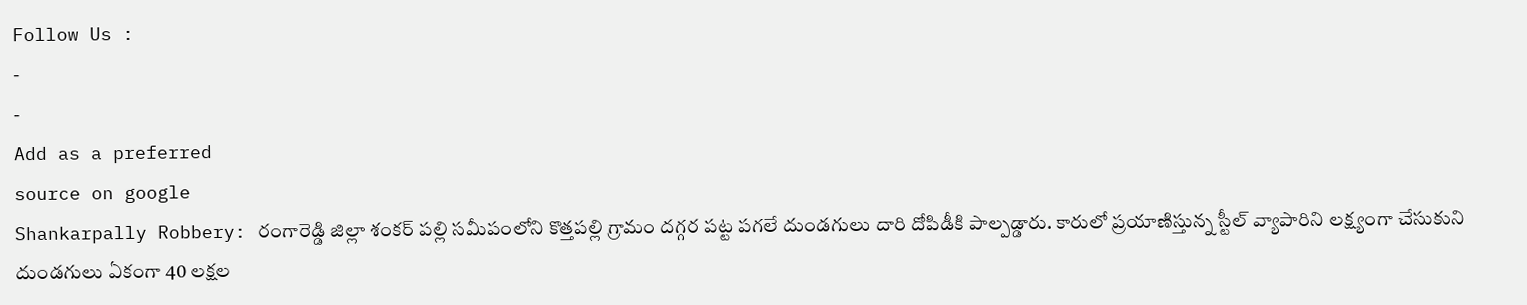Follow Us :
-
-
Add as a preferred
source on google
Shankarpally Robbery: రంగారెడ్డి జిల్లా శంకర్ పల్లి సమీపంలోని కొత్తపల్లి గ్రామం దగ్గర పట్ట పగలే దుండగులు దారి దోపిడీకి పాల్పడ్డారు. కారులో ప్రయాణిస్తున్న స్టీల్ వ్యాపారిని లక్ష్యంగా చేసుకుని దుండగులు ఏకంగా 40 లక్షల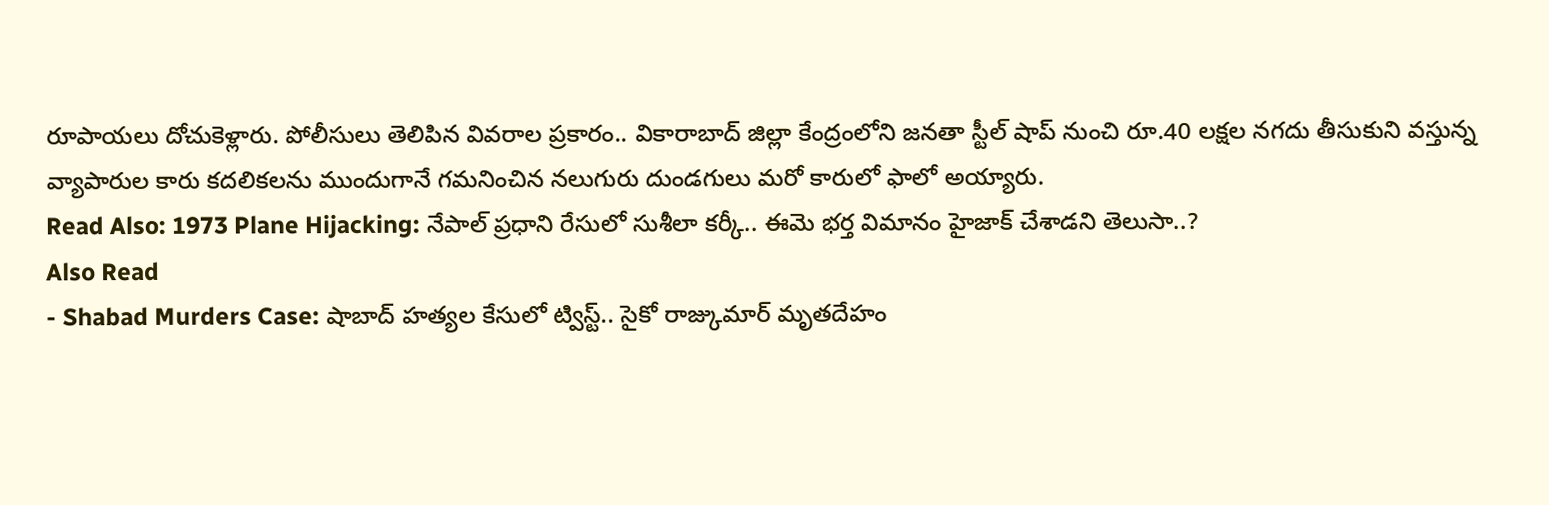రూపాయలు దోచుకెళ్లారు. పోలీసులు తెలిపిన వివరాల ప్రకారం.. వికారాబాద్ జిల్లా కేంద్రంలోని జనతా స్టీల్ షాప్ నుంచి రూ.40 లక్షల నగదు తీసుకుని వస్తున్న వ్యాపారుల కారు కదలికలను ముందుగానే గమనించిన నలుగురు దుండగులు మరో కారులో ఫాలో అయ్యారు.
Read Also: 1973 Plane Hijacking: నేపాల్ ప్రధాని రేసులో సుశీలా కర్కీ.. ఈమె భర్త విమానం హైజాక్ చేశాడని తెలుసా..?
Also Read
- Shabad Murders Case: షాబాద్ హత్యల కేసులో ట్విస్ట్.. సైకో రాజ్కుమార్ మృతదేహం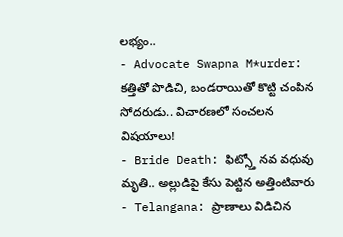లభ్యం..
- Advocate Swapna M*urder: కత్తితో పొడిచి, బండరాయితో కొట్టి చంపిన సోదరుడు.. విచారణలో సంచలన విషయాలు!
- Bride Death: ఫిట్స్తో నవ వధువు మృతి.. అల్లుడిపై కేసు పెట్టిన అత్తింటివారు
- Telangana: ప్రాణాలు విడిచిన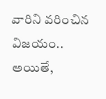వారిని వరించిన విజయం..
అయితే,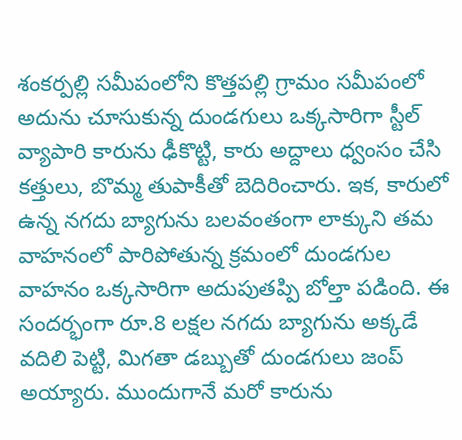శంకర్పల్లి సమీపంలోని కొత్తపల్లి గ్రామం సమీపంలో అదును చూసుకున్న దుండగులు ఒక్కసారిగా స్టీల్ వ్యాపారి కారును ఢీకొట్టి, కారు అద్దాలు ధ్వంసం చేసి కత్తులు, బొమ్మ తుపాకీతో బెదిరించారు. ఇక, కారులో ఉన్న నగదు బ్యాగును బలవంతంగా లాక్కుని తమ వాహనంలో పారిపోతున్న క్రమంలో దుండగుల వాహనం ఒక్కసారిగా అదుపుతప్పి బోల్తా పడింది. ఈ సందర్భంగా రూ.8 లక్షల నగదు బ్యాగును అక్కడే వదిలి పెట్టి, మిగతా డబ్బుతో దుండగులు జంప్ అయ్యారు. ముందుగానే మరో కారును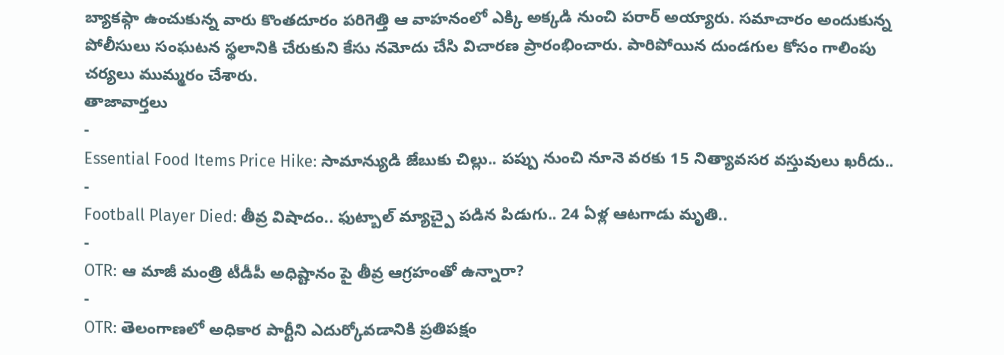బ్యాకప్గా ఉంచుకున్న వారు కొంతదూరం పరిగెత్తి ఆ వాహనంలో ఎక్కి అక్కడి నుంచి పరార్ అయ్యారు. సమాచారం అందుకున్న పోలీసులు సంఘటన స్థలానికి చేరుకుని కేసు నమోదు చేసి విచారణ ప్రారంభించారు. పారిపోయిన దుండగుల కోసం గాలింపు చర్యలు ముమ్మరం చేశారు.
తాజావార్తలు
-
Essential Food Items Price Hike: సామాన్యుడి జేబుకు చిల్లు.. పప్పు నుంచి నూనె వరకు 15 నిత్యావసర వస్తువులు ఖరీదు..
-
Football Player Died: తీవ్ర విషాదం.. ఫుట్బాల్ మ్యాచ్పై పడిన పిడుగు.. 24 ఏళ్ల ఆటగాడు మృతి..
-
OTR: ఆ మాజీ మంత్రి టీడీపీ అధిష్టానం పై తీవ్ర ఆగ్రహంతో ఉన్నారా?
-
OTR: తెలంగాణలో అధికార పార్టీని ఎదుర్కోవడానికి ప్రతిపక్షం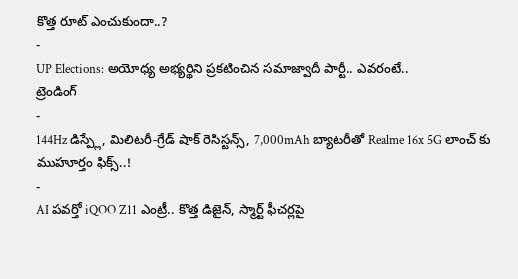కొత్త రూట్ ఎంచుకుందా..?
-
UP Elections: అయోధ్య అభ్యర్థిని ప్రకటించిన సమాజ్వాదీ పార్టీ.. ఎవరంటే..
ట్రెండింగ్
-
144Hz డిస్ప్లే, మిలిటరీ-గ్రేడ్ షాక్ రెసిస్టన్స్, 7,000mAh బ్యాటరీతో Realme 16x 5G లాంచ్ కు ముహూర్తం ఫిక్స్..!
-
AI పవర్తో iQOO Z11 ఎంట్రీ.. కొత్త డిజైన్, స్మార్ట్ ఫీచర్లపై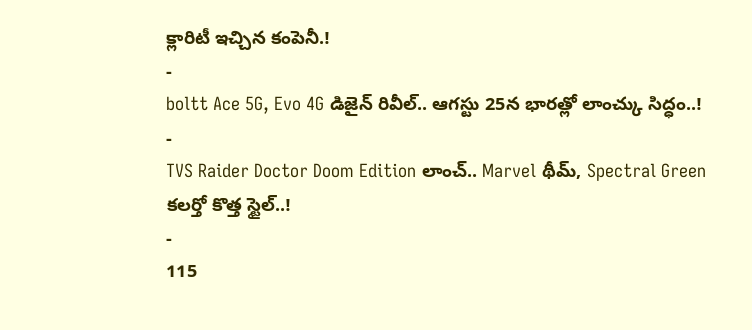క్లారిటీ ఇచ్చిన కంపెనీ.!
-
boltt Ace 5G, Evo 4G డిజైన్ రివీల్.. ఆగస్టు 25న భారత్లో లాంచ్కు సిద్ధం..!
-
TVS Raider Doctor Doom Edition లాంచ్.. Marvel థీమ్, Spectral Green కలర్తో కొత్త స్టైల్..!
-
115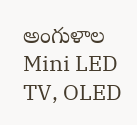అంగుళాల Mini LED TV, OLED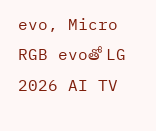evo, Micro RGB evoతో LG 2026 AI TV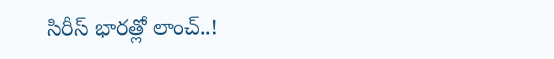సిరీస్ భారత్లో లాంచ్..!